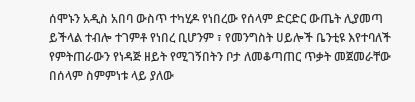ሰሞኑን አዲስ አበባ ውስጥ ተካሂዶ የነበረው የሰላም ድርድር ውጤት ሊያመጣ ይችላል ተብሎ ተገምቶ የነበረ ቢሆንም ፣ የመንግስት ሀይሎች ቤንቲዩ እየተባለች የምትጠራውን የነዳጅ ዘይት የሚገኝበትን ቦታ ለመቆጣጠር ጥቃት መጀመራቸው በሰላም ስምምነቱ ላይ ያለው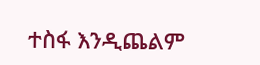ተስፋ እንዲጨልም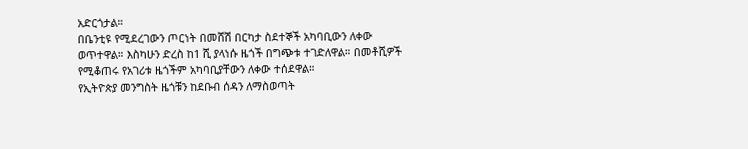አድርጎታል።
በቤንቲዩ የሚደረገውን ጦርነት በመሸሽ በርካታ ስደተኞች አካባቢውን ለቀው ወጥተዋል። እስካሁን ድረስ ከ1 ሺ ያላነሱ ዜጎች በግጭቱ ተገድለዋል። በመቶሺዎች የሚቆጠሩ የአገሪቱ ዜጎችም አካባቢያቸውን ለቀው ተሰደዋል።
የኢትዮጵያ መንግስት ዜጎቹን ከደቡብ ሰዳን ለማስወጣት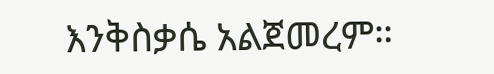እንቅስቃሴ አልጀመረም።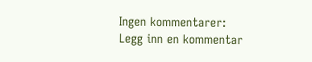Ingen kommentarer:
Legg inn en kommentar